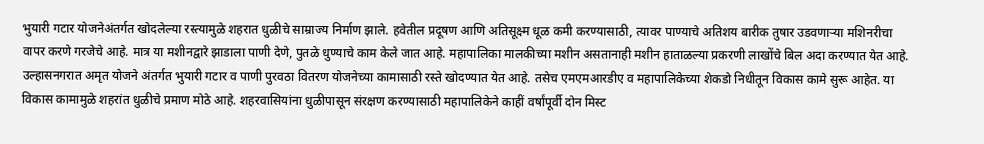भुयारी गटार योजनेअंतर्गत खोदलेल्या रस्त्यामुळे शहरात धुळीचे साम्राज्य निर्माण झाले. हवेतील प्रदूषण आणि अतिसूक्ष्म धूळ कमी करण्यासाठी, त्यावर पाण्याचे अतिशय बारीक तुषार उडवणाऱ्या मशिनरीचा वापर करणे गरजेचे आहे. मात्र या मशीनद्वारे झाडाला पाणी देणे, पुतळे धुण्याचे काम केले जात आहे. महापालिका मालकीच्या मशीन असतानाही मशीन हाताळल्या प्रकरणी लाखोंचे बिल अदा करण्यात येत आहे.
उल्हासनगरात अमृत योजने अंतर्गत भुयारी गटार व पाणी पुरवठा वितरण योजनेच्या कामासाठी रस्ते खोदण्यात येत आहे. तसेच एमएमआरडीए व महापालिकेच्या शेकडो निधीतून विकास कामे सुरू आहेत. या विकास कामामुळे शहरांत धुळीचे प्रमाण मोठे आहे. शहरवासियांना धुळीपासून संरक्षण करण्यासाठी महापालिकेने काहीं वर्षांपूर्वी दोन मिस्ट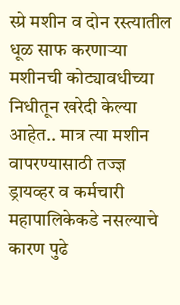स्प्रे मशीन व दोन रस्त्यातील धूळ साफ करणाऱ्या मशीनची कोट्यावधीच्या निधीतून खरेदी केल्या आहेत.. मात्र त्या मशीन वापरण्यासाठी तज्ज्ञ ड्रायव्हर व कर्मचारी महापालिकेकडे नसल्याचे कारण पुढे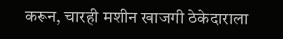करून, चारही मशीन खाजगी ठेकेदाराला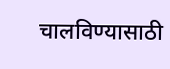चालविण्यासाठी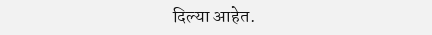दिल्या आहेत.